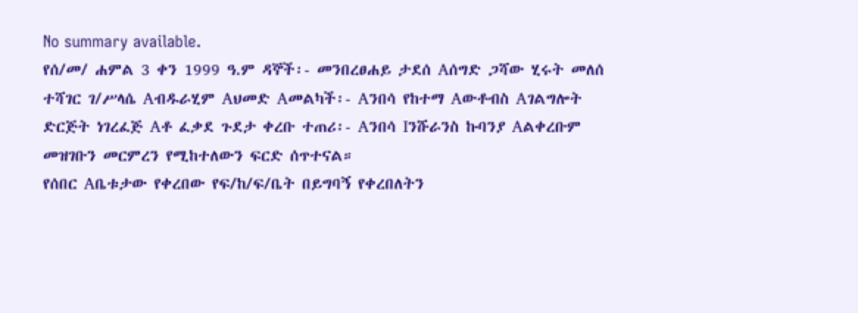No summary available.
የሰ/መ/ ሐምል 3 ቀን 1999 ዓ.ም ዳኞች፡- መንበረፀሐይ ታደሰ Aሰግድ ጋሻው ሂሩት መለሰ ተሻገር ገ/ሥላሴ Aብዱራሂም Aህመድ Aመልካች፡- Aንበሳ የከተማ Aውቶብስ Aገልግሎት ድርጅት ነገረፈጅ Aቶ ፈቃደ ጉደታ ቀረቡ ተጠሪ፡- Aንበሳ Iንሹራንስ ኩባንያ Aልቀረቡም መዝገቡን መርምረን የሚከተለውን ፍርድ ሰጥተናል።
የሰበር Aቤቱታው የቀረበው የፍ/ከ/ፍ/ቤት በይግባኝ የቀረበለትን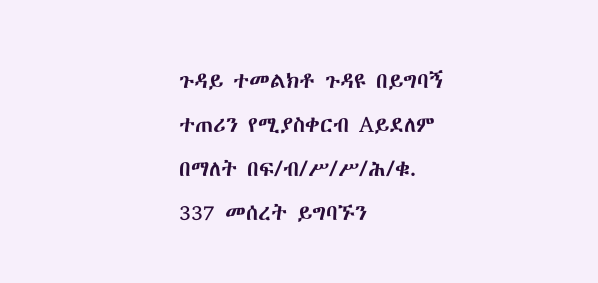ጉዳይ ተመልክቶ ጉዳዩ በይግባኝ ተጠሪን የሚያስቀርብ Aይደለም በማለት በፍ/ብ/ሥ/ሥ/ሕ/ቁ. 337 መሰረት ይግባኙን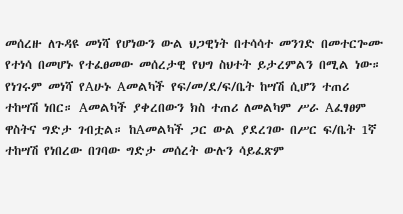መሰረዙ ለጉዳዩ መነሻ የሆነውን ውል ህጋዊነት በተሳሳተ መንገድ በመተርጐሙ የተነሳ በመሆኑ የተፈፀመው መሰረታዊ የህግ ስህተት ይታረምልን በሚል ነው።
የነገሩም መነሻ የAሁኑ Aመልካች የፍ/መ/ደ/ፍ/ቤት ከሣሽ ሲሆን ተጠሪ ተከሣሽ ነበር። Aመልካች ያቀረበውን ክስ ተጠሪ ለመልካም ሥራ Aፈፃፀም ዋስትና ግድታ ገብቷል። ከAመልካች ጋር ውል ያደረገው በሥር ፍ/ቤት 1ኛ ተከሣሽ የነበረው በገባው ግድታ መሰረት ውሉን ሳይፈጽም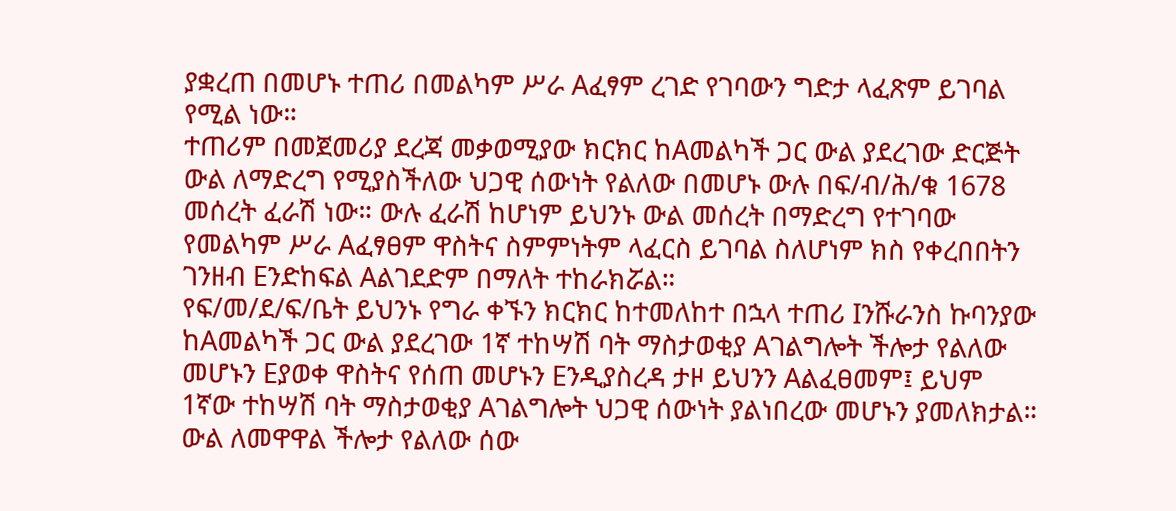ያቋረጠ በመሆኑ ተጠሪ በመልካም ሥራ Aፈፃም ረገድ የገባውን ግድታ ላፈጽም ይገባል የሚል ነው።
ተጠሪም በመጀመሪያ ደረጃ መቃወሚያው ክርክር ከAመልካች ጋር ውል ያደረገው ድርጅት ውል ለማድረግ የሚያስችለው ህጋዊ ሰውነት የልለው በመሆኑ ውሉ በፍ/ብ/ሕ/ቁ 1678 መሰረት ፈራሽ ነው። ውሉ ፈራሽ ከሆነም ይህንኑ ውል መሰረት በማድረግ የተገባው የመልካም ሥራ Aፈፃፀም ዋስትና ስምምነትም ላፈርስ ይገባል ስለሆነም ክስ የቀረበበትን ገንዘብ Eንድከፍል Aልገደድም በማለት ተከራክሯል።
የፍ/መ/ደ/ፍ/ቤት ይህንኑ የግራ ቀኙን ክርክር ከተመለከተ በኋላ ተጠሪ Iንሹራንስ ኩባንያው ከAመልካች ጋር ውል ያደረገው 1ኛ ተከሣሽ ባት ማስታወቂያ Aገልግሎት ችሎታ የልለው መሆኑን Eያወቀ ዋስትና የሰጠ መሆኑን Eንዲያስረዳ ታዞ ይህንን Aልፈፀመም፤ ይህም 1ኛው ተከሣሽ ባት ማስታወቂያ Aገልግሎት ህጋዊ ሰውነት ያልነበረው መሆኑን ያመለክታል።
ውል ለመዋዋል ችሎታ የልለው ሰው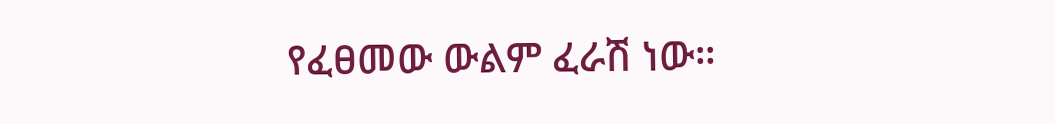የፈፀመው ውልም ፈራሽ ነው።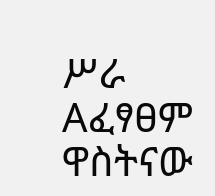ሥራ Aፈፃፀም ዋስትናው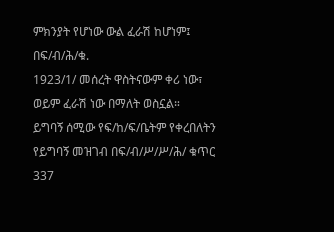ምክንያት የሆነው ውል ፈራሽ ከሆነም፤ በፍ/ብ/ሕ/ቁ.
1923/1/ መሰረት ዋስትናውም ቀሪ ነው፣ ወይም ፈራሽ ነው በማለት ወስኗል።
ይግባኝ ሰሚው የፍ/ከ/ፍ/ቤትም የቀረበለትን የይግባኝ መዝገብ በፍ/ብ/ሥ/ሥ/ሕ/ ቁጥር 337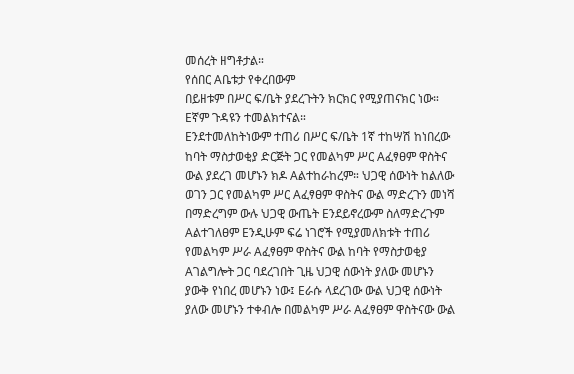መሰረት ዘግቶታል።
የሰበር Aቤቱታ የቀረበውም
በይዘቱም በሥር ፍ/ቤት ያደረጉትን ክርክር የሚያጠናክር ነው። Eኛም ጉዳዩን ተመልክተናል።
Eንደተመለከትነውም ተጠሪ በሥር ፍ/ቤት 1ኛ ተከሣሽ ከነበረው ከባት ማስታወቂያ ድርጅት ጋር የመልካም ሥር Aፈፃፀም ዋስትና ውል ያደረገ መሆኑን ክዶ Aልተከራከረም። ህጋዊ ሰውነት ከልለው ወገን ጋር የመልካም ሥር Aፈፃፀም ዋስትና ውል ማድረጉን መነሻ በማድረግም ውሉ ህጋዊ ውጤት Eንደይኖረውም ስለማድረጉም Aልተገለፀም Eንዲሁም ፍሬ ነገሮች የሚያመለክቱት ተጠሪ የመልካም ሥራ Aፈፃፀም ዋስትና ውል ከባት የማስታወቂያ Aገልግሎት ጋር ባደረገበት ጊዜ ህጋዊ ሰውነት ያለው መሆኑን ያውቅ የነበረ መሆኑን ነው፤ Eራሱ ላደረገው ውል ህጋዊ ሰውነት ያለው መሆኑን ተቀብሎ በመልካም ሥራ Aፈፃፀም ዋስትናው ውል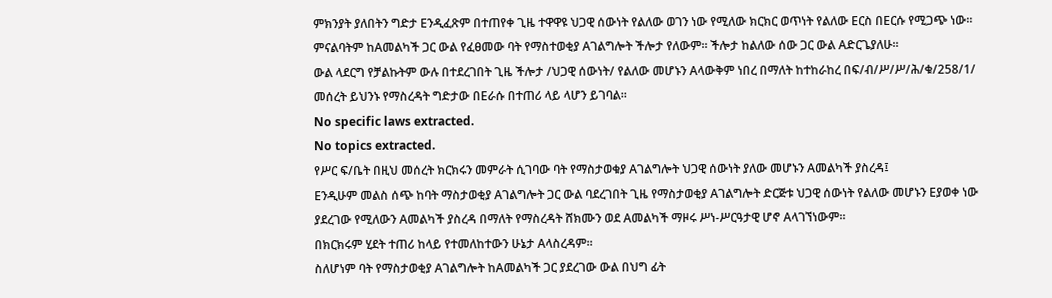ምክንያት ያለበትን ግድታ Eንዲፈጽም በተጠየቀ ጊዜ ተዋዋዩ ህጋዊ ሰውነት የልለው ወገን ነው የሚለው ክርክር ወጥነት የልለው Eርስ በEርሱ የሚጋጭ ነው።
ምናልባትም ከAመልካች ጋር ውል የፈፀመው ባት የማስተወቂያ Aገልግሎት ችሎታ የለውም። ችሎታ ከልለው ሰው ጋር ውል Aድርጌያለሁ።
ውል ላደርግ የቻልኩትም ውሉ በተደረገበት ጊዜ ችሎታ /ህጋዊ ሰውነት/ የልለው መሆኑን Aላውቅም ነበረ በማለት ከተከራከረ በፍ/ብ/ሥ/ሥ/ሕ/ቁ/258/1/ መሰረት ይህንኑ የማስረዳት ግድታው በEራሱ በተጠሪ ላይ ላሆን ይገባል።
No specific laws extracted.
No topics extracted.
የሥር ፍ/ቤት በዚህ መሰረት ክርክሩን መምራት ሲገባው ባት የማስታወቁያ Aገልግሎት ህጋዊ ሰውነት ያለው መሆኑን Aመልካች ያስረዳ፤
Eንዲሁም መልስ ሰጭ ከባት ማስታወቂያ Aገልግሎት ጋር ውል ባደረገበት ጊዜ የማስታወቂያ Aገልግሎት ድርጅቱ ህጋዊ ሰውነት የልለው መሆኑን Eያወቀ ነው ያደረገው የሚለውን Aመልካች ያስረዳ በማለት የማስረዳት ሸክሙን ወደ Aመልካች ማዞሩ ሥነ-ሥርዓታዊ ሆኖ Aላገኘነውም።
በክርክሩም ሂደት ተጠሪ ከላይ የተመለከተውን ሁኔታ Aላስረዳም።
ስለሆነም ባት የማስታወቂያ Aገልግሎት ከAመልካች ጋር ያደረገው ውል በህግ ፊት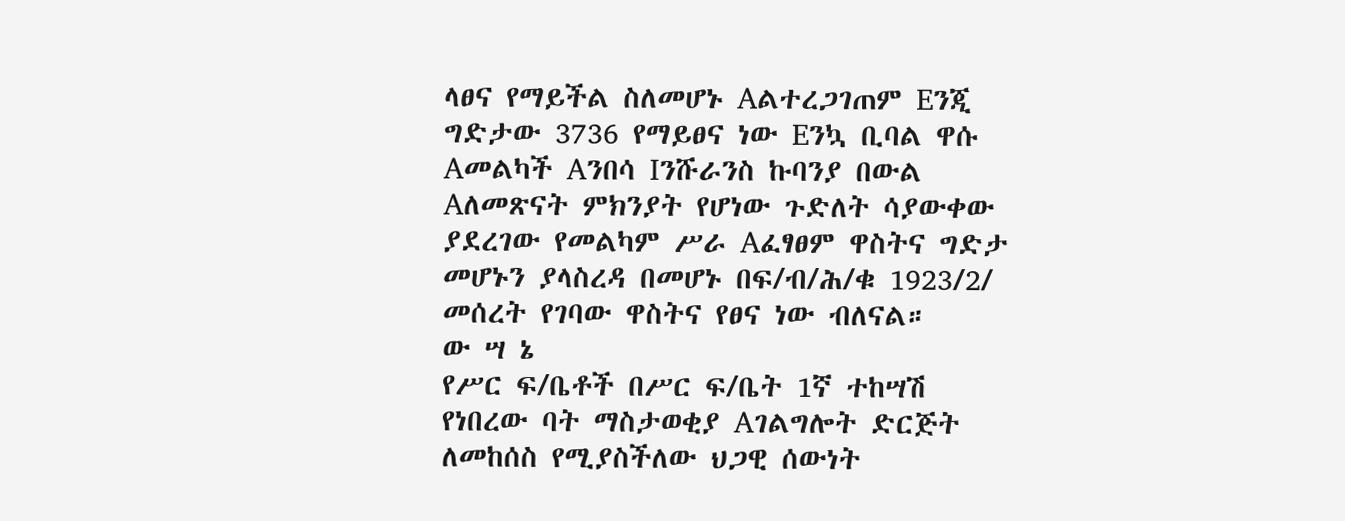ላፀና የማይችል ስለመሆኑ Aልተረጋገጠም Eንጂ ግድታው 3736 የማይፀና ነው Eንኳ ቢባል ዋሱ Aመልካች Aንበሳ Iንሹራንስ ኩባንያ በውል Aለመጽናት ምክንያት የሆነው ጉድለት ሳያውቀው ያደረገው የመልካም ሥራ Aፈፃፀም ዋስትና ግድታ መሆኑን ያላስረዳ በመሆኑ በፍ/ብ/ሕ/ቁ 1923/2/ መሰረት የገባው ዋስትና የፀና ነው ብለናል።
ው ሣ ኔ
የሥር ፍ/ቤቶች በሥር ፍ/ቤት 1ኛ ተከሣሽ የነበረው ባት ማስታወቂያ Aገልግሎት ድርጅት ለመከሰስ የሚያስችለው ህጋዊ ሰውነት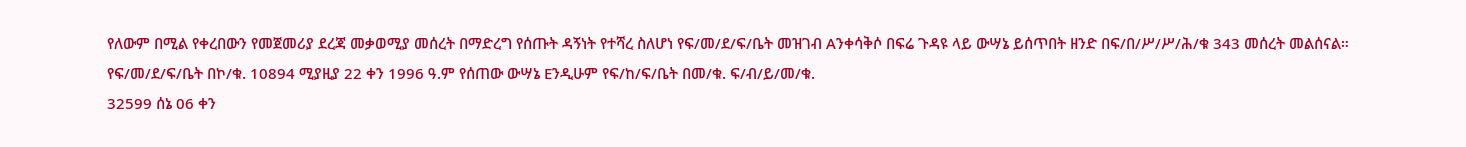የለውም በሚል የቀረበውን የመጀመሪያ ደረጃ መቃወሚያ መሰረት በማድረግ የሰጡት ዳኝነት የተሻረ ስለሆነ የፍ/መ/ደ/ፍ/ቤት መዝገብ Aንቀሳቅሶ በፍሬ ጉዳዩ ላይ ውሣኔ ይሰጥበት ዘንድ በፍ/በ/ሥ/ሥ/ሕ/ቁ 343 መሰረት መልሰናል።
የፍ/መ/ደ/ፍ/ቤት በኮ/ቁ. 10894 ሚያዚያ 22 ቀን 1996 ዓ.ም የሰጠው ውሣኔ Eንዲሁም የፍ/ከ/ፍ/ቤት በመ/ቁ. ፍ/ብ/ይ/መ/ቁ.
32599 ሰኔ 06 ቀን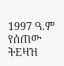1997 ዓ.ም የሰጠው ትEዛዝ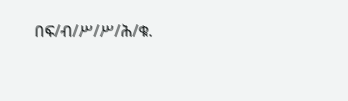በፍ/ብ/ሥ/ሥ/ሕ/ቁ.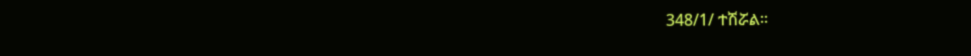348/1/ ተሽሯል።